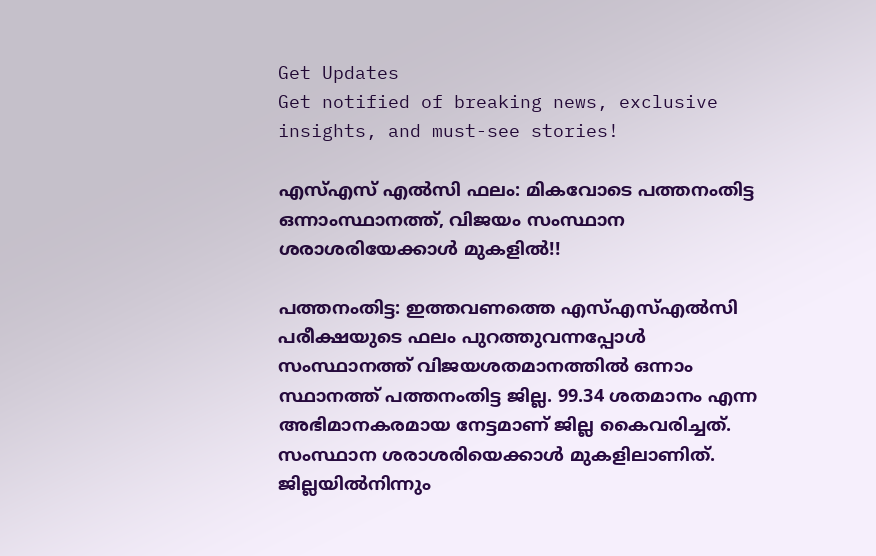Get Updates
Get notified of breaking news, exclusive insights, and must-see stories!

എസ്എസ് എല്‍സി ഫലം: മികവോടെ പത്തനംതിട്ട ഒന്നാംസ്ഥാനത്ത്, വിജയം സംസ്ഥാന ശരാശരിയേക്കാള്‍ മുകളില്‍!!

പത്തനംതിട്ട: ഇത്തവണത്തെ എസ്എസ്എല്‍സി പരീക്ഷയുടെ ഫലം പുറത്തുവന്നപ്പോള്‍ സംസ്ഥാനത്ത് വിജയശതമാനത്തില്‍ ഒന്നാം സ്ഥാനത്ത് പത്തനംതിട്ട ജില്ല. 99.34 ശതമാനം എന്ന അഭിമാനകരമായ നേട്ടമാണ് ജില്ല കൈവരിച്ചത്. സംസ്ഥാന ശരാശരിയെക്കാള്‍ മുകളിലാണിത്. ജില്ലയില്‍നിന്നും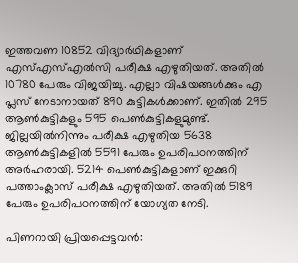ഇത്തവണ 10852 വിദ്യാര്‍ഥികളാണ് എസ്എസ്എല്‍സി പരീക്ഷ എഴുതിയത്. അതില്‍ 10780 പേരും വിജയിച്ചു. എല്ലാ വിഷയങ്ങള്‍ക്കും എ പ്ലസ് നേടാനായത് 890 കുട്ടികള്‍ക്കാണ്. ഇതില്‍ 295 ആണ്‍കുട്ടികളും 595 പെണ്‍കുട്ടികളുമുണ്ട്. ജില്ലയില്‍നിന്നും പരീക്ഷ എഴുതിയ 5638 ആണ്‍കുട്ടികളില്‍ 5591 പേരും ഉപരിപഠനത്തിന് അര്‍ഹരായി. 5214 പെണ്‍കുട്ടികളാണ് ഇക്കുറി പത്താംക്ലാസ് പരീക്ഷ എഴുതിയത്. അതില്‍ 5189 പേരും ഉപരിപഠനത്തിന് യോഗ്യത നേടി.

പിണറായി പ്രിയപ്പെട്ടവൻ: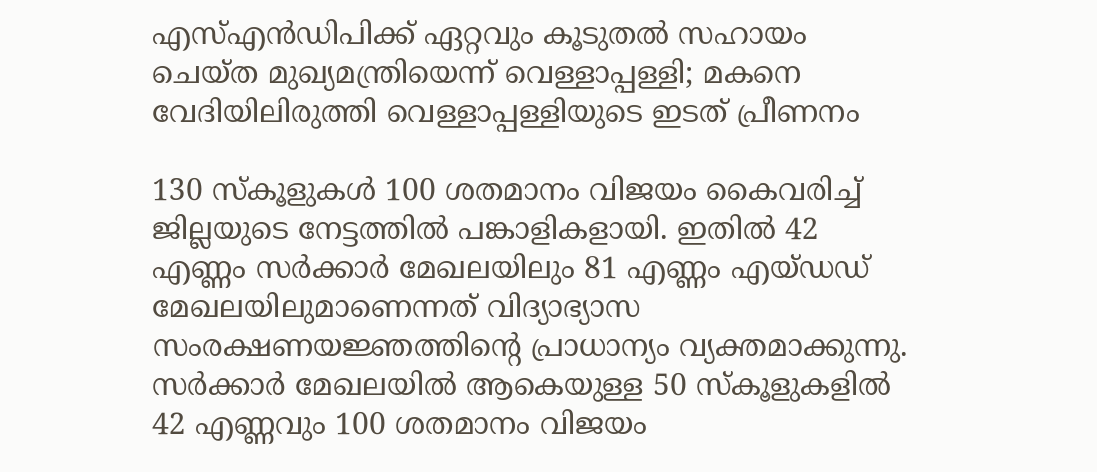എസ്എൻഡിപിക്ക് ഏറ്റവും കൂടുതൽ സഹായം ചെയ്ത മുഖ്യമന്ത്രിയെന്ന് വെള്ളാപ്പള്ളി; മകനെ വേദിയിലിരുത്തി വെള്ളാപ്പള്ളിയുടെ ഇടത് പ്രീണനം

130 സ്‌കൂളുകള്‍ 100 ശതമാനം വിജയം കൈവരിച്ച് ജില്ലയുടെ നേട്ടത്തില്‍ പങ്കാളികളായി. ഇതില്‍ 42 എണ്ണം സര്‍ക്കാര്‍ മേഖലയിലും 81 എണ്ണം എയ്ഡഡ് മേഖലയിലുമാണെന്നത് വിദ്യാഭ്യാസ സംരക്ഷണയജ്ഞത്തിന്റെ പ്രാധാന്യം വ്യക്തമാക്കുന്നു. സര്‍ക്കാര്‍ മേഖലയില്‍ ആകെയുള്ള 50 സ്‌കൂളുകളില്‍ 42 എണ്ണവും 100 ശതമാനം വിജയം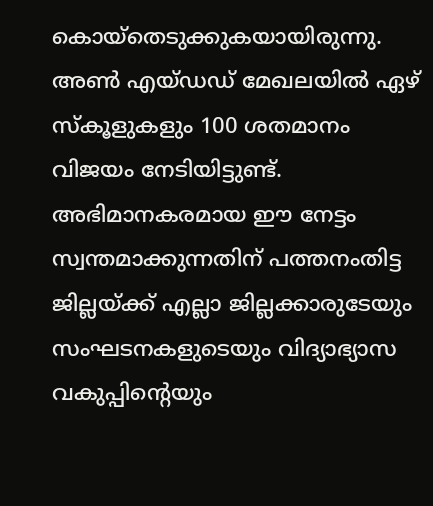കൊയ്തെടുക്കുകയായിരുന്നു. അണ്‍ എയ്ഡഡ് മേഖലയില്‍ ഏഴ് സ്‌കൂളുകളും 100 ശതമാനം വിജയം നേടിയിട്ടുണ്ട്. അഭിമാനകരമായ ഈ നേട്ടം സ്വന്തമാക്കുന്നതിന് പത്തനംതിട്ട ജില്ലയ്ക്ക് എല്ലാ ജില്ലക്കാരുടേയും സംഘടനകളുടെയും വിദ്യാഭ്യാസ വകുപ്പിന്റെയും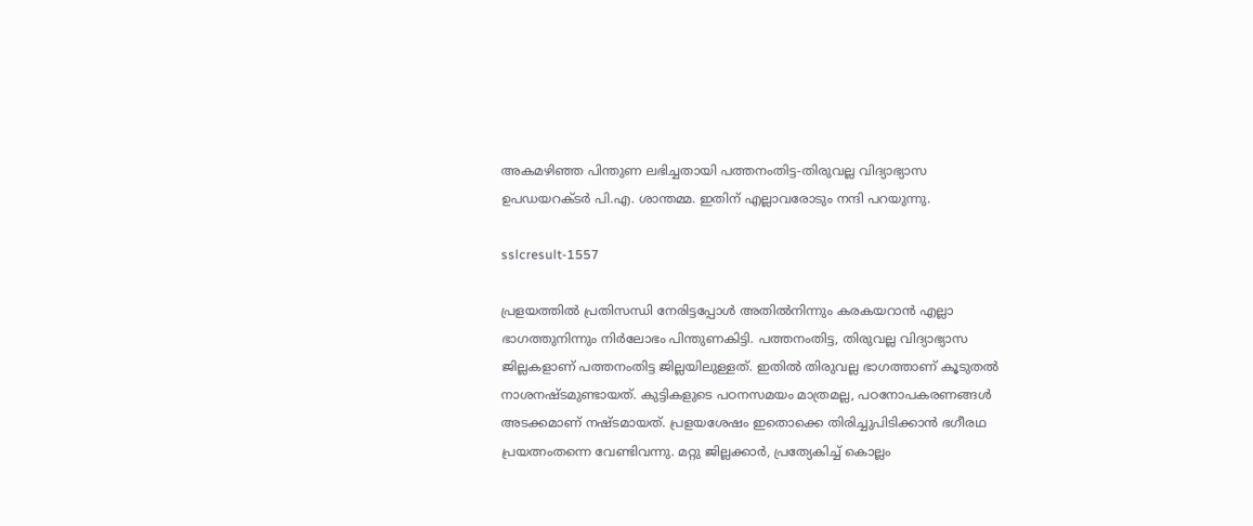അകമഴിഞ്ഞ പിന്തുണ ലഭിച്ചതായി പത്തനംതിട്ട-തിരുവല്ല വിദ്യാഭ്യാസ ഉപഡയറക്ടര്‍ പി.എ. ശാന്തമ്മ. ഇതിന് എല്ലാവരോടും നന്ദി പറയുന്നു.

sslcresult-1557

പ്രളയത്തില്‍ പ്രതിസന്ധി നേരിട്ടപ്പോള്‍ അതില്‍നിന്നും കരകയറാന്‍ എല്ലാ ഭാഗത്തുനിന്നും നിര്‍ലോഭം പിന്തുണകിട്ടി. പത്തനംതിട്ട, തിരുവല്ല വിദ്യാഭ്യാസ ജില്ലകളാണ് പത്തനംതിട്ട ജില്ലയിലുള്ളത്. ഇതില്‍ തിരുവല്ല ഭാഗത്താണ് കൂടുതല്‍ നാശനഷ്ടമുണ്ടായത്. കുട്ടികളുടെ പഠനസമയം മാത്രമല്ല, പഠനോപകരണങ്ങള്‍ അടക്കമാണ് നഷ്ടമായത്. പ്രളയശേഷം ഇതൊക്കെ തിരിച്ചുപിടിക്കാന്‍ ഭഗീരഥ പ്രയത്നംതന്നെ വേണ്ടിവന്നു. മറ്റു ജില്ലക്കാര്‍, പ്രത്യേകിച്ച് കൊല്ലം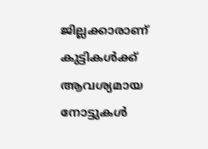ജില്ലക്കാരാണ് കുട്ടികള്‍ക്ക് ആവശ്യമായ നോട്ടുകള്‍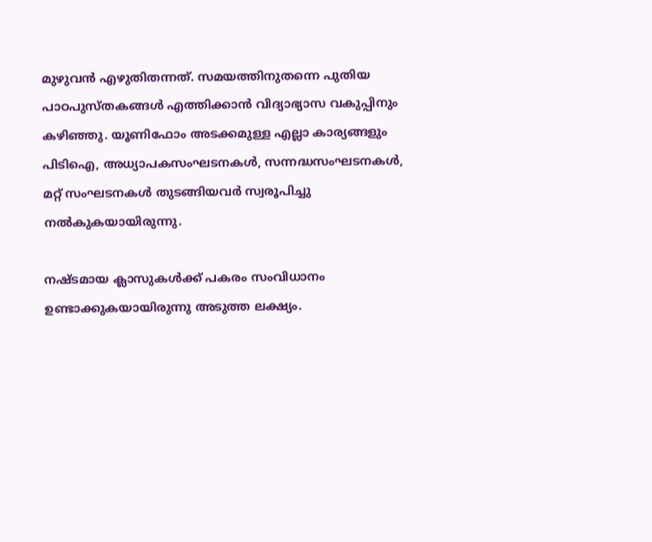മുഴുവന്‍ എഴുതിതന്നത്. സമയത്തിനുതന്നെ പുതിയ പാഠപുസ്തകങ്ങള്‍ എത്തിക്കാന്‍ വിദ്യാഭ്യാസ വകുപ്പിനും കഴിഞ്ഞു. യൂണിഫോം അടക്കമുള്ള എല്ലാ കാര്യങ്ങളും പിടിഐ, അധ്യാപകസംഘടനകള്‍, സന്നദ്ധസംഘടനകള്‍, മറ്റ് സംഘടനകള്‍ തുടങ്ങിയവര്‍ സ്വരൂപിച്ചു നല്‍കുകയായിരുന്നു.

നഷ്ടമായ ക്ലാസുകള്‍ക്ക് പകരം സംവിധാനം ഉണ്ടാക്കുകയായിരുന്നു അടുത്ത ലക്ഷ്യം.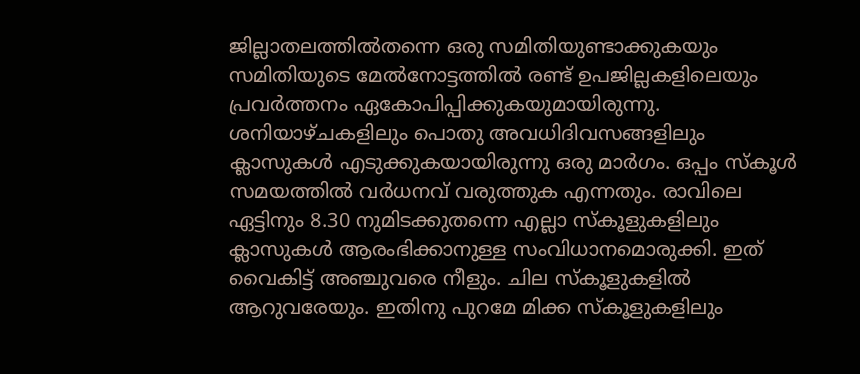ജില്ലാതലത്തില്‍തന്നെ ഒരു സമിതിയുണ്ടാക്കുകയും സമിതിയുടെ മേല്‍നോട്ടത്തില്‍ രണ്ട് ഉപജില്ലകളിലെയും പ്രവര്‍ത്തനം ഏകോപിപ്പിക്കുകയുമായിരുന്നു. ശനിയാഴ്ചകളിലും പൊതു അവധിദിവസങ്ങളിലും ക്ലാസുകള്‍ എടുക്കുകയായിരുന്നു ഒരു മാര്‍ഗം. ഒപ്പം സ്‌കൂള്‍ സമയത്തില്‍ വര്‍ധനവ് വരുത്തുക എന്നതും. രാവിലെ ഏട്ടിനും 8.30 നുമിടക്കുതന്നെ എല്ലാ സ്‌കൂളുകളിലും ക്ലാസുകള്‍ ആരംഭിക്കാനുള്ള സംവിധാനമൊരുക്കി. ഇത് വൈകിട്ട് അഞ്ചുവരെ നീളും. ചില സ്‌കൂളുകളില്‍ ആറുവരേയും. ഇതിനു പുറമേ മിക്ക സ്‌കൂളുകളിലും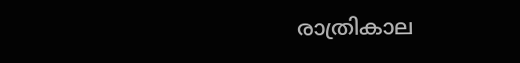രാത്രികാല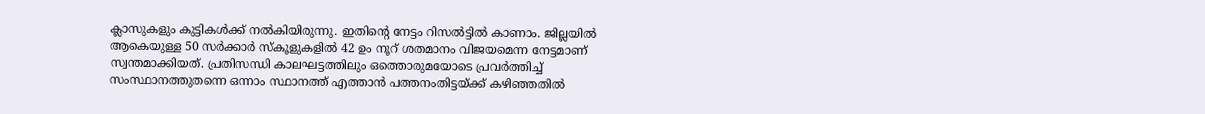ക്ലാസുകളും കുട്ടികള്‍ക്ക് നല്‍കിയിരുന്നു. ഇതിന്റെ നേട്ടം റിസല്‍ട്ടില്‍ കാണാം. ജില്ലയില്‍ ആകെയുള്ള 50 സര്‍ക്കാര്‍ സ്‌കൂളുകളില്‍ 42 ഉം നൂറ് ശതമാനം വിജയമെന്ന നേട്ടമാണ് സ്വന്തമാക്കിയത്. പ്രതിസന്ധി കാലഘട്ടത്തിലും ഒത്തൊരുമയോടെ പ്രവര്‍ത്തിച്ച് സംസ്ഥാനത്തുതന്നെ ഒന്നാം സ്ഥാനത്ത് എത്താന്‍ പത്തനംതിട്ടയ്ക്ക് കഴിഞ്ഞതില്‍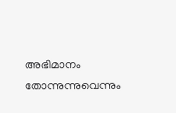അഭിമാനം തോന്നുന്നുവെന്നും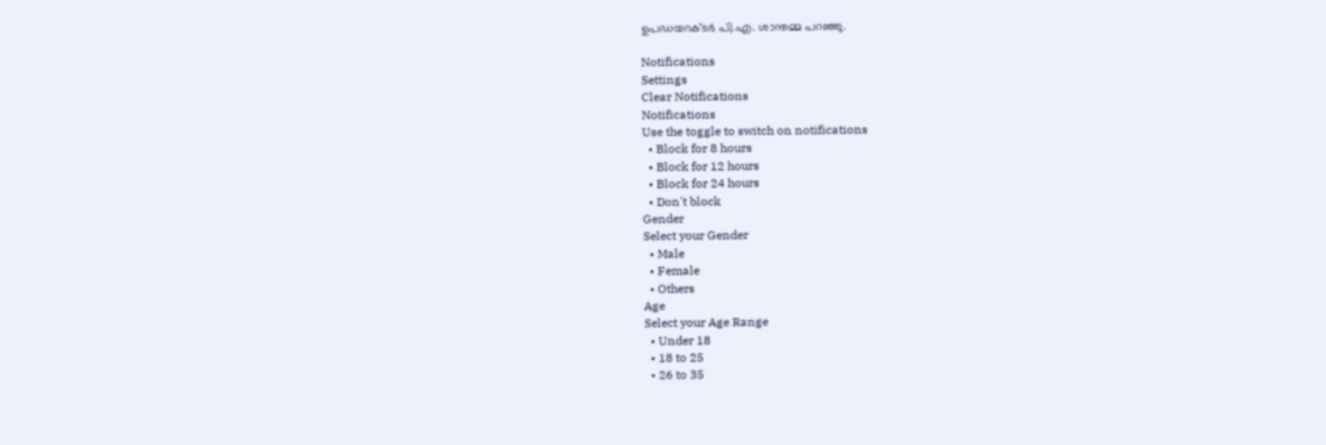ഉപഡയറക്ടര്‍ പി.എ. ശാന്തമ്മ പറഞ്ഞു.

Notifications
Settings
Clear Notifications
Notifications
Use the toggle to switch on notifications
  • Block for 8 hours
  • Block for 12 hours
  • Block for 24 hours
  • Don't block
Gender
Select your Gender
  • Male
  • Female
  • Others
Age
Select your Age Range
  • Under 18
  • 18 to 25
  • 26 to 35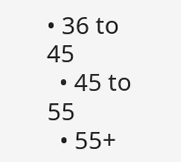• 36 to 45
  • 45 to 55
  • 55+